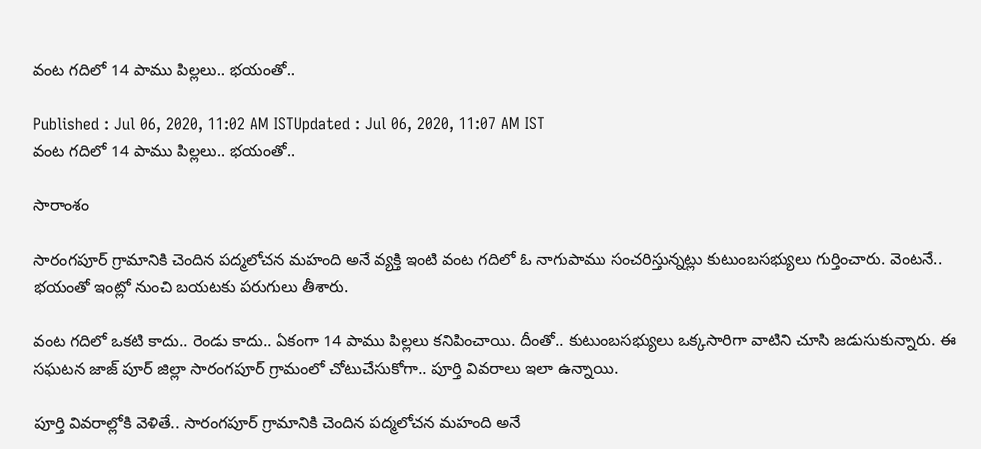వంట గదిలో 14 పాము పిల్లలు.. భయంతో..

Published : Jul 06, 2020, 11:02 AM ISTUpdated : Jul 06, 2020, 11:07 AM IST
వంట గదిలో 14 పాము పిల్లలు.. భయంతో..

సారాంశం

సారంగపూర్ గ్రామానికి చెందిన పద్మలోచన మహంది అనే వ్యక్తి ఇంటి వంట గదిలో ఓ నాగుపాము సంచరిస్తున్నట్లు కుటుంబసభ్యులు గుర్తించారు. వెంటనే.. భయంతో ఇంట్లో నుంచి బయటకు పరుగులు తీశారు.

వంట గదిలో ఒకటి కాదు.. రెండు కాదు.. ఏకంగా 14 పాము పిల్లలు కనిపించాయి. దీంతో.. కుటుంబసభ్యులు ఒక్కసారిగా వాటిని చూసి జడుసుకున్నారు. ఈ సఘటన జాజ్ పూర్ జిల్లా సారంగపూర్ గ్రామంలో చోటుచేసుకోగా.. పూర్తి వివరాలు ఇలా ఉన్నాయి.

పూర్తి వివరాల్లోకి వెళితే.. సారంగపూర్ గ్రామానికి చెందిన పద్మలోచన మహంది అనే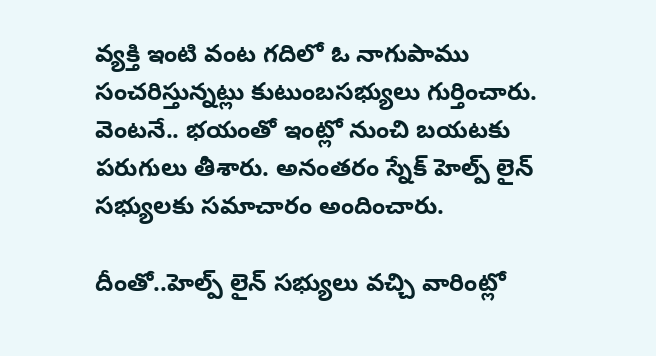వ్యక్తి ఇంటి వంట గదిలో ఓ నాగుపాము సంచరిస్తున్నట్లు కుటుంబసభ్యులు గుర్తించారు. వెంటనే.. భయంతో ఇంట్లో నుంచి బయటకు పరుగులు తీశారు. అనంతరం స్నేక్ హెల్ప్ లైన్ సభ్యులకు సమాచారం అందించారు.

దీంతో..హెల్ప్ లైన్ సభ్యులు వచ్చి వారింట్లో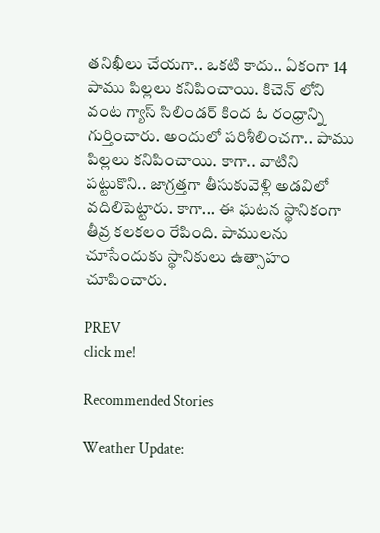తనిఖీలు చేయగా.. ఒకటి కాదు.. ఏకంగా 14 పాము పిల్లలు కనిపించాయి. కిచెన్ లోని వంట గ్యాస్ సిలిండర్ కింద ఓ రంధ్రాన్ని గుర్తించారు. అందులో పరిశీలించగా.. పాము పిల్లలు కనిపించాయి. కాగా.. వాటిని పట్టుకొని.. జాగ్రత్తగా తీసుకువెళ్లి అడవిలో వదిలిపెట్టారు. కాగా... ఈ ఘటన స్థానికంగా తీవ్ర కలకలం రేపింది. పాములను చూసేందుకు స్థానికులు ఉత్సాహం చూపించారు.

PREV
click me!

Recommended Stories

Weather Update: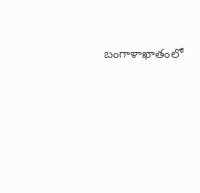బంగాళాఖాతంలో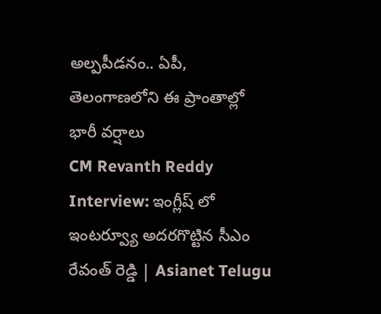అల్పపీడనం.. ఏపీ, తెలంగాణలోని ఈ ప్రాంతాల్లో భారీ వర్షాలు
CM Revanth Reddy Interview: ఇంగ్లీష్ లో ఇంటర్వ్యూ అదరగొట్టిన సీఎం రేవంత్ రెడ్డి | Asianet Telugu